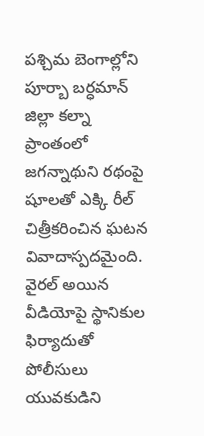పశ్చిమ బెంగాల్లోని పూర్బా బర్ధమాన్ జిల్లా కల్నా ప్రాంతంలో జగన్నాథుని రథంపై షూలతో ఎక్కి రీల్ చిత్రీకరించిన ఘటన వివాదాస్పదమైంది. వైరల్ అయిన వీడియోపై స్థానికుల ఫిర్యాదుతో పోలీసులు యువకుడిని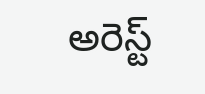అరెస్ట్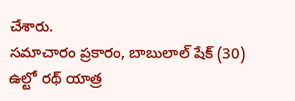చేశారు.
సమాచారం ప్రకారం, బాబులాల్ షేక్ (30) ఉల్టో రథ్ యాత్ర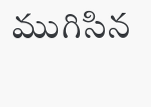ముగిసిన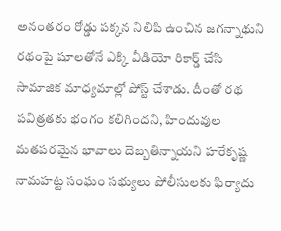అనంతరం రోడ్డు పక్కన నిలిపి ఉంచిన జగన్నాథుని రథంపై షూలతోనే ఎక్కి వీడియో రికార్డ్ చేసి సామాజిక మాధ్యమాల్లో పోస్ట్ చేశాడు. దీంతో రథ పవిత్రతకు భంగం కలిగిందని, హిందువుల మతపరమైన భావాలు దెబ్బతిన్నాయని హరేకృష్ణ నామహట్ట సంఘం సభ్యులు పోలీసులకు ఫిర్యాదు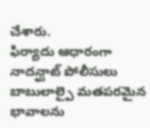చేశారు.
ఫిర్యాదు ఆధారంగా నాదన్ఘాట్ పోలీసులు బాబులాల్పై మతపరమైన భావాలను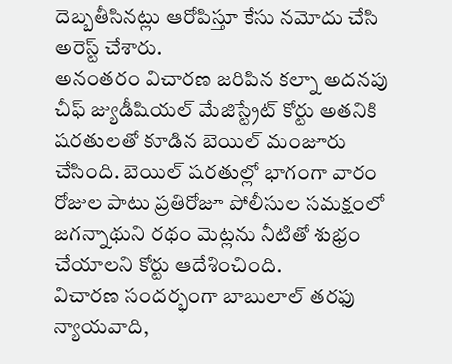దెబ్బతీసినట్లు ఆరోపిస్తూ కేసు నమోదు చేసి అరెస్ట్ చేశారు.
అనంతరం విచారణ జరిపిన కల్నా అదనపు చీఫ్ జ్యుడీషియల్ మేజిస్ట్రేట్ కోర్టు అతనికి షరతులతో కూడిన బెయిల్ మంజూరు చేసింది. బెయిల్ షరతుల్లో భాగంగా వారం రోజుల పాటు ప్రతిరోజూ పోలీసుల సమక్షంలో జగన్నాథుని రథం మెట్లను నీటితో శుభ్రం చేయాలని కోర్టు ఆదేశించింది.
విచారణ సందర్భంగా బాబులాల్ తరఫు న్యాయవాది,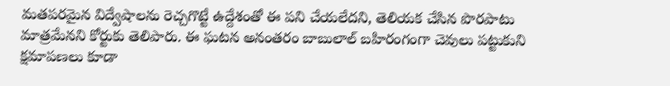మతపరమైన విద్వేషాలను రెచ్చగొట్టే ఉద్దేశంతో ఈ పని చేయలేదని, తెలియక చేసిన పొరపాటు మాత్రమేనని కోర్టుకు తెలిపారు. ఈ ఘటన అనంతరం బాబులాల్ బహిరంగంగా చెవులు పట్టుకుని క్షమాపణలు కూడా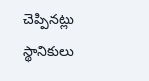చెప్పినట్లు స్థానికులు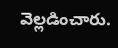వెల్లడించారు.